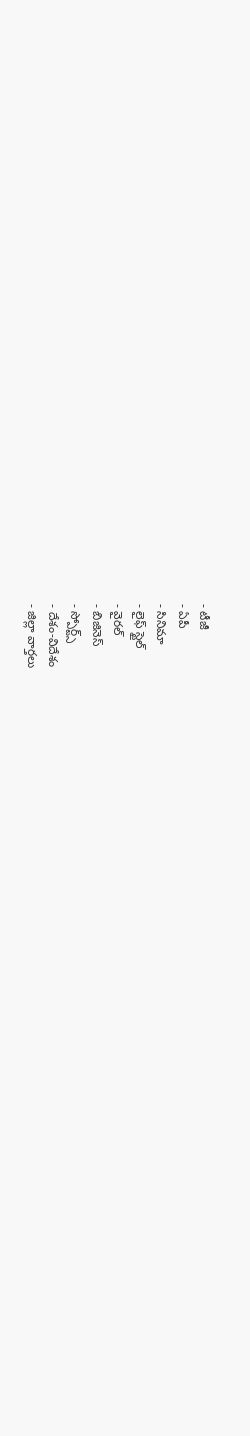- టీజీ
- ఏపీ
- సినిమా
- లైఫ్ స్టైల్
- వైరల్
- బిజినెస్
- స్పోర్ట్స్
- దేశం-విదేశం
- జిల్లా వార్తలు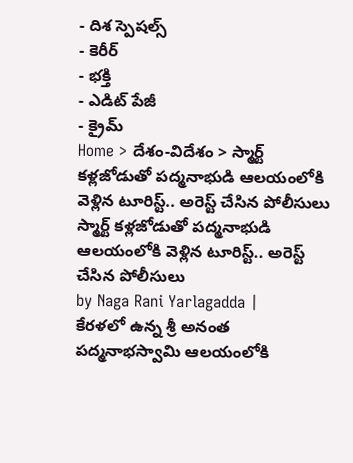- దిశ స్పెషల్స్
- కెరీర్
- భక్తి
- ఎడిట్ పేజీ
- క్రైమ్
Home > దేశం-విదేశం > స్మార్ట్ కళ్లజోడుతో పద్మనాభుడి ఆలయంలోకి వెళ్లిన టూరిస్ట్.. అరెస్ట్ చేసిన పోలీసులు
స్మార్ట్ కళ్లజోడుతో పద్మనాభుడి ఆలయంలోకి వెళ్లిన టూరిస్ట్.. అరెస్ట్ చేసిన పోలీసులు
by Naga Rani Yarlagadda |
కేరళలో ఉన్న శ్రీ అనంత పద్మనాభస్వామి ఆలయంలోకి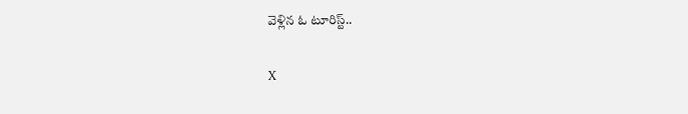వెళ్లిన ఓ టూరిస్ట్..

X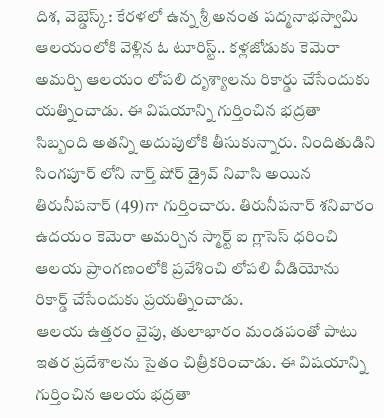దిశ, వెబ్డెస్క్: కేరళలో ఉన్న శ్రీ అనంత పద్మనాభస్వామి ఆలయంలోకి వెళ్లిన ఓ టూరిస్ట్.. కళ్లజోడుకు కెమెరా అమర్చి ఆలయం లోపలి దృశ్యాలను రికార్డు చేసేందుకు యత్నించాడు. ఈ విషయాన్ని గుర్తించిన భద్రతా సిబ్బంది అతన్ని అదుపులోకి తీసుకున్నారు. నిందితుడిని సింగపూర్ లోని నార్త్ షోర్ డ్రైవ్ నివాసి అయిన తిరునీపనార్ (49)గా గుర్తించారు. తిరునీపనార్ శనివారం ఉదయం కెమెరా అమర్చిన స్మార్ట్ ఐ గ్లాసెస్ ధరించి ఆలయ ప్రాంగణంలోకి ప్రవేశించి లోపలి వీడియోను రికార్డ్ చేసేందుకు ప్రయత్నించాడు.
ఆలయ ఉత్తరం వైపు, తులాభారం మండపంతో పాటు ఇతర ప్రదేశాలను సైతం చిత్రీకరించాడు. ఈ విషయాన్ని గుర్తించిన ఆలయ భద్రతా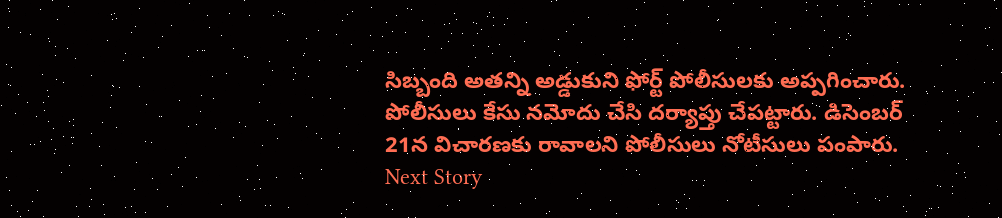సిబ్బంది అతన్ని అడ్డుకుని ఫోర్ట్ పోలీసులకు అప్పగించారు. పోలీసులు కేసు నమోదు చేసి దర్యాప్తు చేపట్టారు. డిసెంబర్ 21న విచారణకు రావాలని పోలీసులు నోటీసులు పంపారు.
Next Story